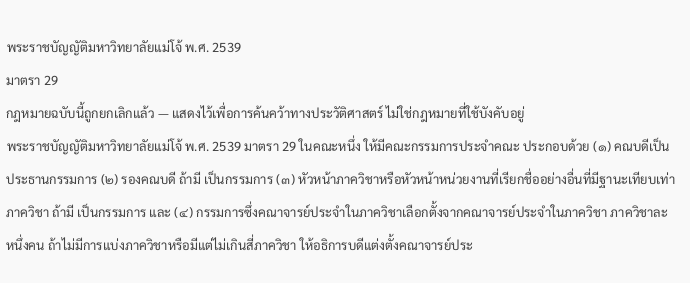พระราชบัญญัติมหาวิทยาลัยแม่โจ้ พ.ศ. 2539
มาตรา 29
กฎหมายฉบับนี้ถูกยกเลิกแล้ว — แสดงไว้เพื่อการค้นคว้าทางประวัติศาสตร์ ไม่ใช่กฎหมายที่ใช้บังคับอยู่
พระราชบัญญัติมหาวิทยาลัยแม่โจ้ พ.ศ. 2539 มาตรา 29 ในคณะหนึ่ง ให้มีคณะกรรมการประจำคณะ ประกอบด้วย (๑) คณบดีเป็นประธานกรรมการ (๒) รองคณบดี ถ้ามี เป็นกรรมการ (๓) หัวหน้าภาควิชาหรือหัวหน้าหน่วยงานที่เรียกชื่ออย่างอื่นที่มีฐานะเทียบเท่าภาควิชา ถ้ามี เป็นกรรมการ และ (๔) กรรมการซึ่งคณาจารย์ประจำในภาควิชาเลือกตั้งจากคณาจารย์ประจำในภาควิชา ภาควิชาละหนึ่งคน ถ้าไม่มีการแบ่งภาควิชาหรือมีแต่ไม่เกินสี่ภาควิชา ให้อธิการบดีแต่งตั้งคณาจารย์ประ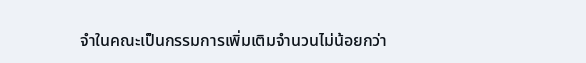จำในคณะเป็นกรรมการเพิ่มเติมจำนวนไม่น้อยกว่า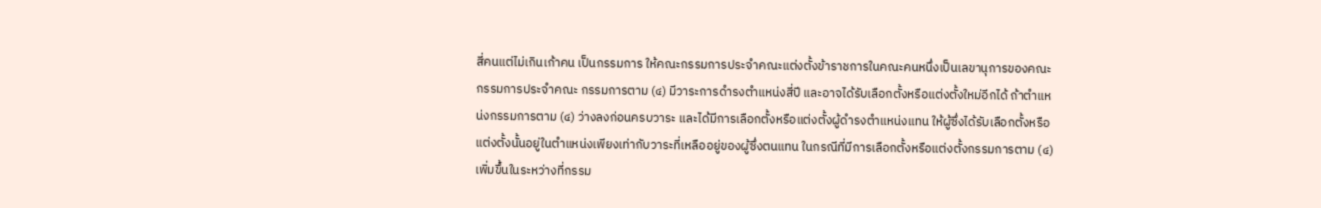สี่คนแต่ไม่เกินเก้าคน เป็นกรรมการ ให้คณะกรรมการประจำคณะแต่งตั้งข้าราชการในคณะคนหนึ่งเป็นเลขานุการของคณะกรรมการประจำคณะ กรรมการตาม (๔) มีวาระการดำรงตำแหน่งสี่ปี และอาจได้รับเลือกตั้งหรือแต่งตั้งใหม่อีกได้ ถ้าตำแหน่งกรรมการตาม (๔) ว่างลงก่อนครบวาระ และได้มีการเลือกตั้งหรือแต่งตั้งผู้ดำรงตำแหน่งแทน ให้ผู้ซึ่งได้รับเลือกตั้งหรือแต่งตั้งนั้นอยู่ในตำแหน่งเพียงเท่ากับวาระที่เหลืออยู่ของผู้ซึ่งตนแทน ในกรณีที่มีการเลือกตั้งหรือแต่งตั้งกรรมการตาม (๔) เพิ่มขึ้นในระหว่างที่กรรม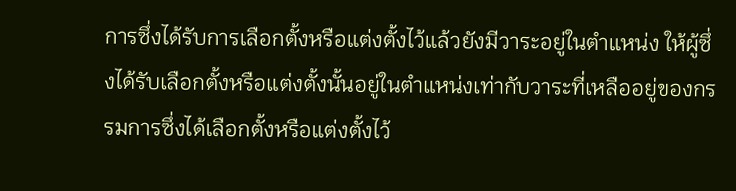การซึ่งได้รับการเลือกตั้งหรือแต่งตั้งไว้แล้วยังมีวาระอยู่ในตำแหน่ง ให้ผู้ซึ่งได้รับเลือกตั้งหรือแต่งตั้งนั้นอยู่ในตำแหน่งเท่ากับวาระที่เหลืออยู่ของกรรมการซึ่งได้เลือกตั้งหรือแต่งตั้งไว้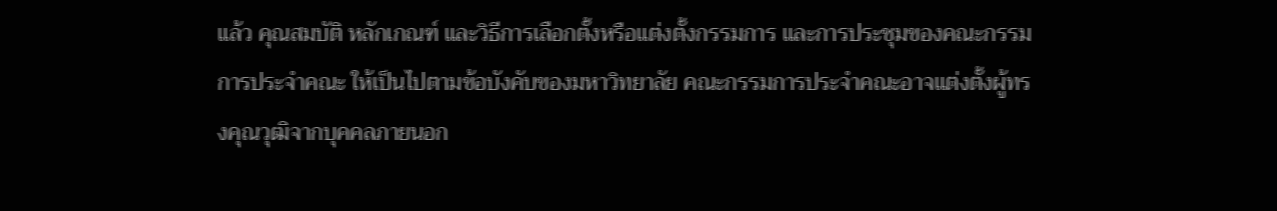แล้ว คุณสมบัติ หลักเกณฑ์ และวิธีการเลือกตั้งหรือแต่งตั้งกรรมการ และการประชุมของคณะกรรมการประจำคณะ ให้เป็นไปตามข้อบังคับของมหาวิทยาลัย คณะกรรมการประจำคณะอาจแต่งตั้งผู้ทรงคุณวุฒิจากบุคคลภายนอก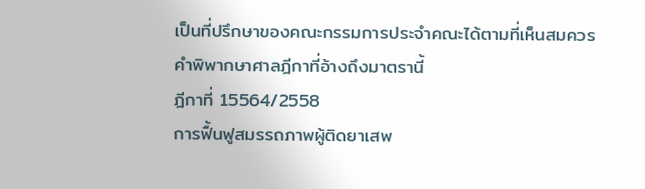เป็นที่ปรึกษาของคณะกรรมการประจำคณะได้ตามที่เห็นสมควร
คำพิพากษาศาลฎีกาที่อ้างถึงมาตรานี้
ฎีกาที่ 15564/2558
การฟื้นฟูสมรรถภาพผู้ติดยาเสพ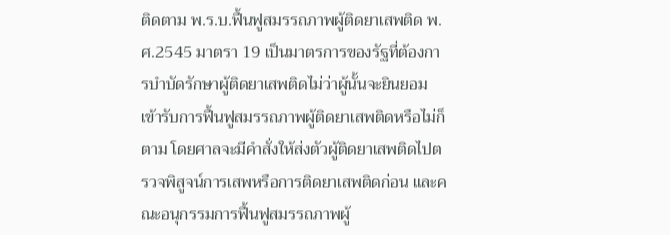ติดตาม พ.ร.บ.ฟื้นฟูสมรรถภาพผู้ติดยาเสพติด พ.ศ.2545 มาตรา 19 เป็นมาตรการของรัฐที่ต้องการบำบัดรักษาผู้ติดยาเสพติดไม่ว่าผู้นั้นจะยินยอมเข้ารับการฟื้นฟูสมรรถภาพผู้ติดยาเสพติดหรือไม่ก็ตาม โดยศาลจะมีคำสั่งให้ส่งตัวผู้ติดยาเสพติดไปตรวจพิสูจน์การเสพหรือการติดยาเสพติดก่อน และคณะอนุกรรมการฟื้นฟูสมรรถภาพผู้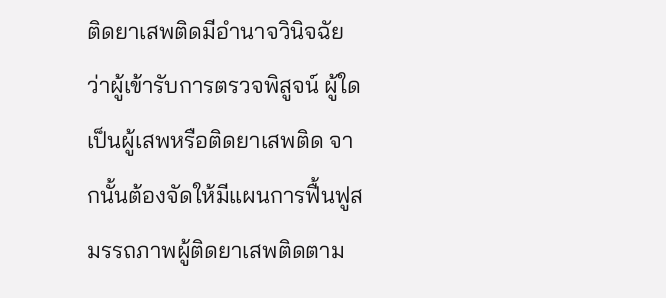ติดยาเสพติดมีอำนาจวินิจฉัยว่าผู้เข้ารับการตรวจพิสูจน์ ผู้ใดเป็นผู้เสพหรือติดยาเสพติด จากนั้นต้องจัดให้มีแผนการฟื้นฟูสมรรถภาพผู้ติดยาเสพติดตาม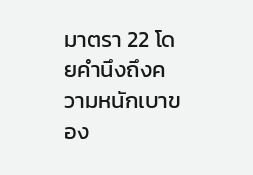มาตรา 22 โดยคำนึงถึงความหนักเบาของ